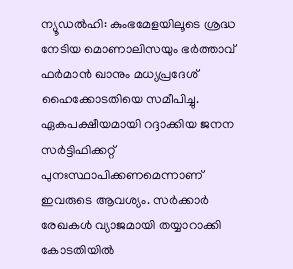ന്യൂഡൽഹി: കുംഭമേളയിലൂടെ ശ്രദ്ധ നേടിയ മൊണാലിസയും ഭർത്താവ് ഫർമാൻ ഖാനും മധ്യപ്രദേശ് ഹൈക്കോടതിയെ സമീപിച്ചു. ഏകപക്ഷീയമായി റദ്ദാക്കിയ ജനന സർട്ടിഫിക്കറ്റ് പുനഃസ്ഥാപിക്കണമെന്നാണ് ഇവരുടെ ആവശ്യം. സർക്കാർ രേഖകൾ വ്യാജമായി തയ്യാറാക്കി കോടതിയിൽ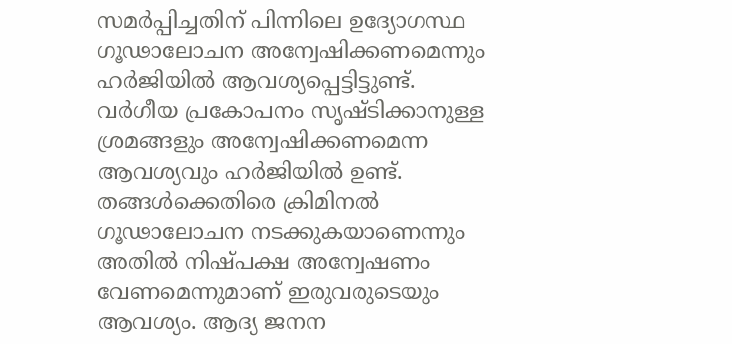സമർപ്പിച്ചതിന് പിന്നിലെ ഉദ്യോഗസ്ഥ ഗൂഢാലോചന അന്വേഷിക്കണമെന്നും ഹർജിയിൽ ആവശ്യപ്പെട്ടിട്ടുണ്ട്. വർഗീയ പ്രകോപനം സൃഷ്ടിക്കാനുള്ള ശ്രമങ്ങളും അന്വേഷിക്കണമെന്ന ആവശ്യവും ഹർജിയിൽ ഉണ്ട്.
തങ്ങൾക്കെതിരെ ക്രിമിനൽ ഗൂഢാലോചന നടക്കുകയാണെന്നും അതിൽ നിഷ്പക്ഷ അന്വേഷണം വേണമെന്നുമാണ് ഇരുവരുടെയും ആവശ്യം. ആദ്യ ജനന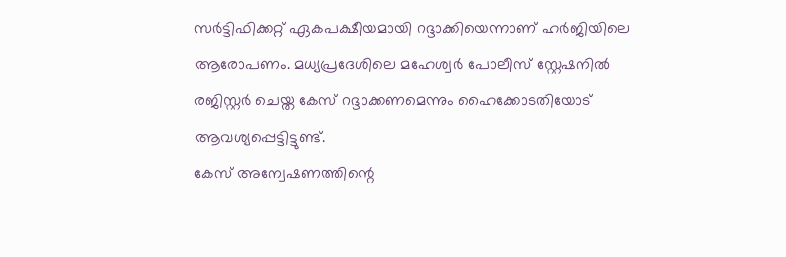സർട്ടിഫിക്കറ്റ് ഏകപക്ഷീയമായി റദ്ദാക്കിയെന്നാണ് ഹർജിയിലെ ആരോപണം. മധ്യപ്രദേശിലെ മഹേശ്വർ പോലീസ് സ്റ്റേഷനിൽ രജിസ്റ്റർ ചെയ്ത കേസ് റദ്ദാക്കണമെന്നും ഹൈക്കോടതിയോട് ആവശ്യപ്പെട്ടിട്ടുണ്ട്.
കേസ് അന്വേഷണത്തിന്റെ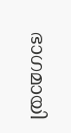ഭാഗമായി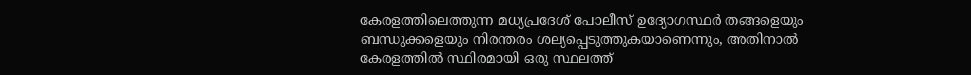കേരളത്തിലെത്തുന്ന മധ്യപ്രദേശ് പോലീസ് ഉദ്യോഗസ്ഥർ തങ്ങളെയും ബന്ധുക്കളെയും നിരന്തരം ശല്യപ്പെടുത്തുകയാണെന്നും, അതിനാൽ കേരളത്തിൽ സ്ഥിരമായി ഒരു സ്ഥലത്ത്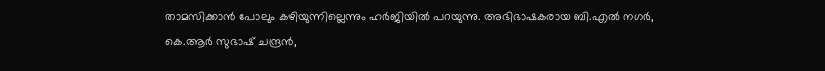താമസിക്കാൻ പോലും കഴിയുന്നില്ലെന്നും ഹർജിയിൽ പറയുന്നു. അഭിഭാഷകരായ ബി.എൽ നഗർ, കെ.ആർ സുഭാഷ് ചന്ദ്രൻ,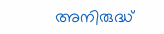അനിരുദ്ധ്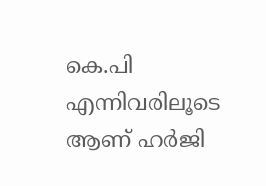കെ.പി എന്നിവരിലൂടെ ആണ് ഹർജി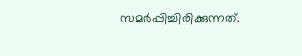സമർപ്പിച്ചിരിക്കുന്നത്.